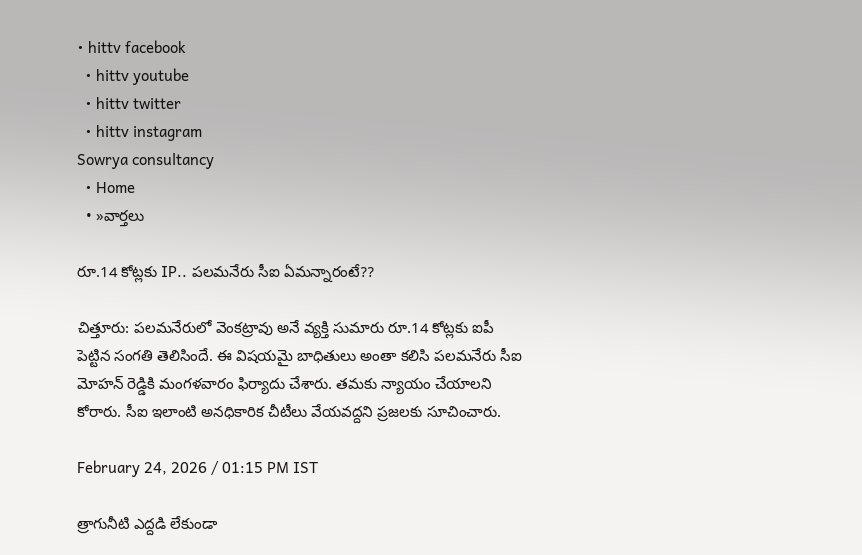• hittv facebook
  • hittv youtube
  • hittv twitter
  • hittv instagram
Sowrya consultancy
  • Home
  • »వార్తలు

రూ.14 కోట్లకు IP.. పలమనేరు సీఐ ఏమన్నారంటే??

చిత్తూరు: పలమనేరులో వెంకట్రావు అనే వ్యక్తి సుమారు రూ.14 కోట్లకు ఐపీ పెట్టిన సంగతి తెలిసిందే. ఈ విషయమై బాధితులు అంతా కలిసి పలమనేరు సీఐ మోహన్ రెడ్డికి మంగళవారం ఫిర్యాదు చేశారు. తమకు న్యాయం చేయాలని కోరారు. సీఐ ఇలాంటి అనధికారిక చీటీలు వేయవద్దని ప్రజలకు సూచించారు.

February 24, 2026 / 01:15 PM IST

త్రాగునీటి ఎద్దడి లేకుండా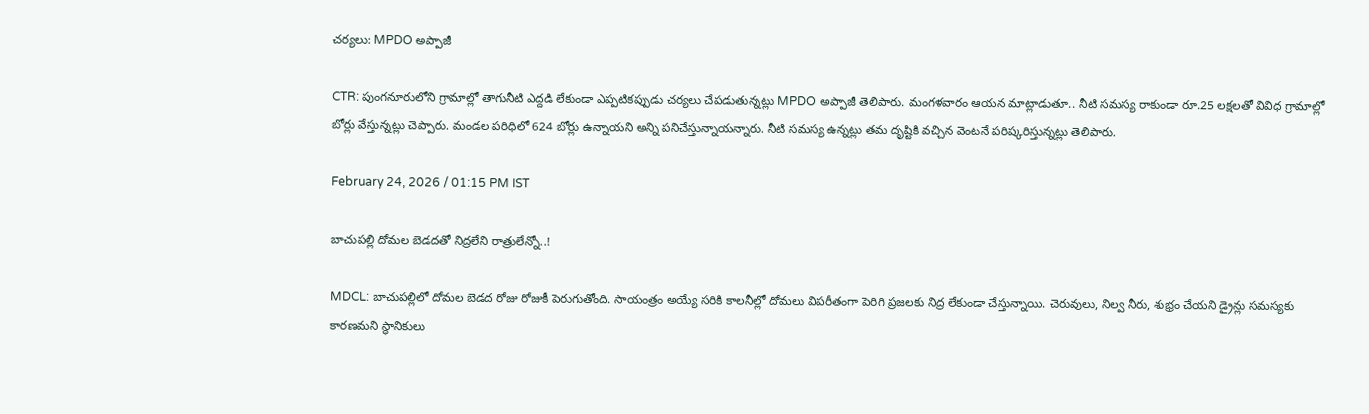చర్యలు: MPDO అప్పాజీ

CTR: పుంగనూరులోని గ్రామాల్లో తాగునీటి ఎద్దడి లేకుండా ఎప్పటికప్పుడు చర్యలు చేపడుతున్నట్లు MPDO అప్పాజీ తెలిపారు. మంగళవారం ఆయన మాట్లాడుతూ.. నీటి సమస్య రాకుండా రూ.25 లక్షలతో వివిధ గ్రామాల్లో బోర్లు వేస్తున్నట్లు చెప్పారు. మండల పరిధిలో 624 బోర్లు ఉన్నాయని అన్ని పనిచేస్తున్నాయన్నారు. నీటి సమస్య ఉన్నట్లు తమ దృష్టికి వచ్చిన వెంటనే పరిష్కరిస్తున్నట్లు తెలిపారు.

February 24, 2026 / 01:15 PM IST

బాచుపల్లి దోమల బెడదతో నిద్రలేని రాత్రులేన్నో..!

MDCL: బాచుపల్లిలో దోమల బెడద రోజు రోజుకీ పెరుగుతోంది. సాయంత్రం అయ్యే సరికి కాలనీల్లో దోమలు విపరీతంగా పెరిగి ప్రజలకు నిద్ర లేకుండా చేస్తున్నాయి. చెరువులు, నిల్వ నీరు, శుభ్రం చేయని డ్రైన్లు సమస్యకు కారణమని స్థానికులు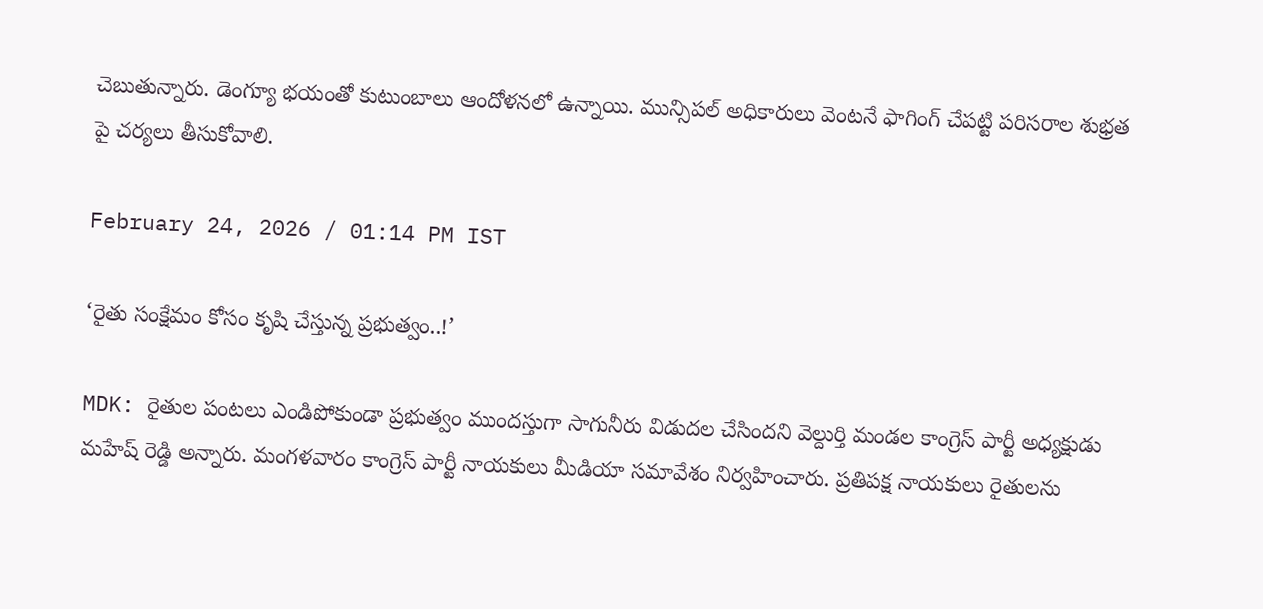చెబుతున్నారు. డెంగ్యూ భయంతో కుటుంబాలు ఆందోళనలో ఉన్నాయి. మున్సిపల్ అధికారులు వెంటనే ఫాగింగ్ చేపట్టి పరిసరాల శుభ్రత పై చర్యలు తీసుకోవాలి.

February 24, 2026 / 01:14 PM IST

‘రైతు సంక్షేమం కోసం కృషి చేస్తున్న ప్రభుత్వం..!’

MDK: రైతుల పంటలు ఎండిపోకుండా ప్రభుత్వం ముందస్తుగా సాగునీరు విడుదల చేసిందని వెల్దుర్తి మండల కాంగ్రెస్ పార్టీ అధ్యక్షుడు మహేష్ రెడ్డి అన్నారు. మంగళవారం కాంగ్రెస్ పార్టీ నాయకులు మీడియా సమావేశం నిర్వహించారు. ప్రతిపక్ష నాయకులు రైతులను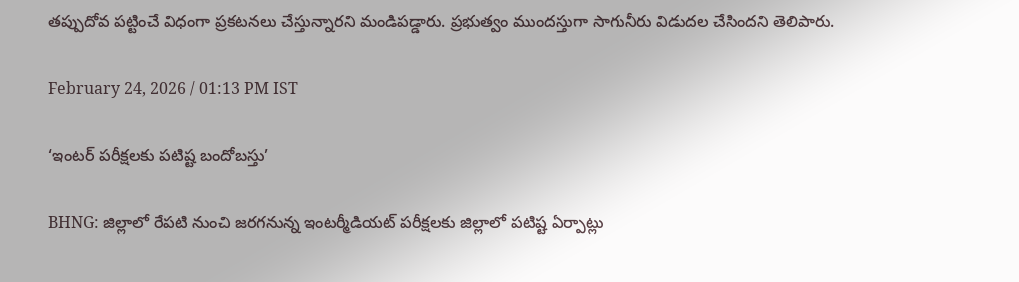తప్పుదోవ పట్టించే విధంగా ప్రకటనలు చేస్తున్నారని మండిపడ్డారు. ప్రభుత్వం ముందస్తుగా సాగునీరు విడుదల చేసిందని తెలిపారు.

February 24, 2026 / 01:13 PM IST

‘ఇంటర్ పరీక్షలకు పటిష్ట బందోబస్తు’

BHNG: జిల్లాలో రేపటి నుంచి జరగనున్న ఇంటర్మీడియట్ పరీక్షలకు జిల్లాలో పటిష్ట ఏర్పాట్లు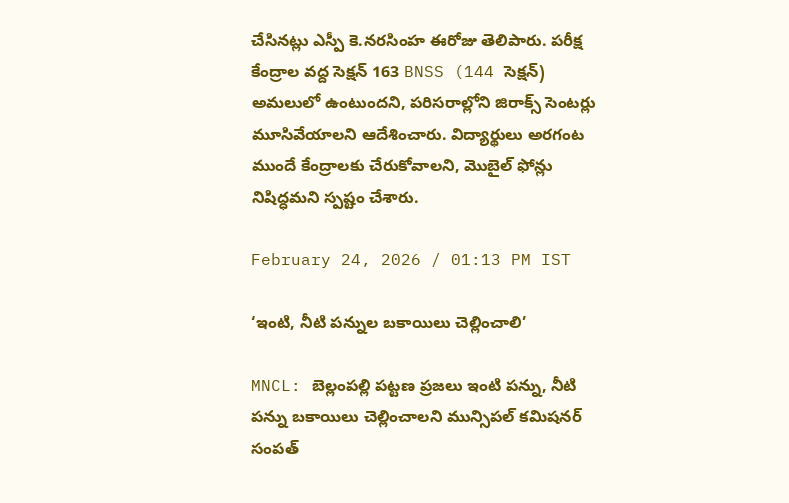చేసినట్లు ఎస్పీ కె.నరసింహ ఈరోజు తెలిపారు. పరీక్ష కేంద్రాల వద్ద సెక్షన్ 163 BNSS (144 సెక్షన్) అమలులో ఉంటుందని, పరిసరాల్లోని జిరాక్స్ సెంటర్లు మూసివేయాలని ఆదేశించారు. విద్యార్థులు అరగంట ముందే కేంద్రాలకు చేరుకోవాలని, మొబైల్ ఫోన్లు నిషిద్ధమని స్పష్టం చేశారు.

February 24, 2026 / 01:13 PM IST

‘ఇంటి, నీటి పన్నుల బకాయిలు చెల్లించాలి’

MNCL: బెల్లంపల్లి పట్టణ ప్రజలు ఇంటి పన్ను, నీటి పన్ను బకాయిలు చెల్లించాలని మున్సిపల్ కమిషనర్ సంపత్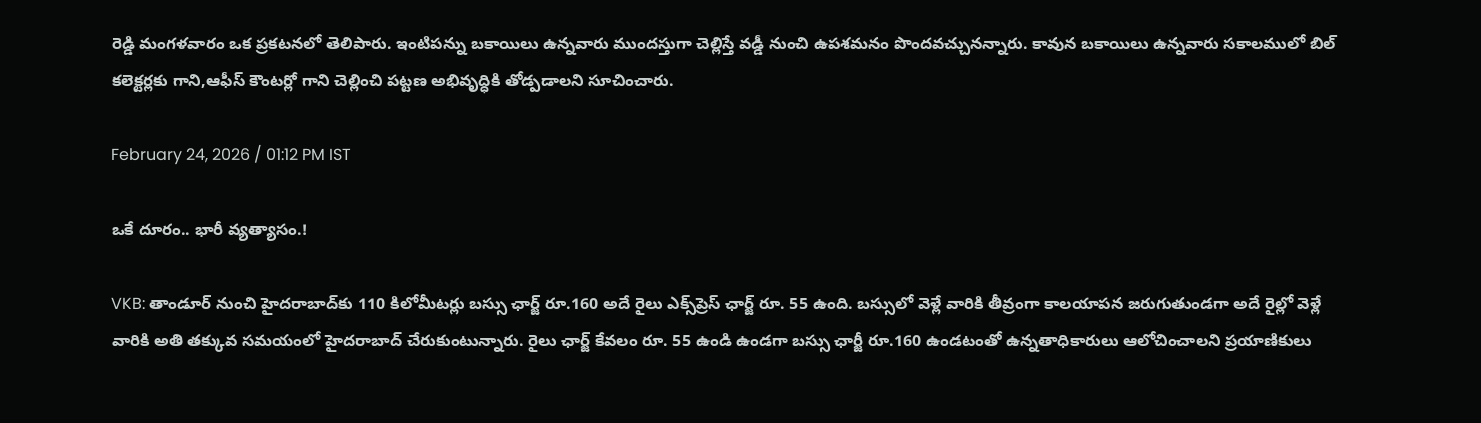రెడ్డి మంగళవారం ఒక ప్రకటనలో తెలిపారు. ఇంటిపన్ను బకాయిలు ఉన్నవారు ముందస్తుగా చెల్లిస్తే వడ్డీ నుంచి ఉపశమనం పొందవచ్చునన్నారు. కావున బకాయిలు ఉన్నవారు సకాలములో బిల్ కలెక్టర్లకు గాని,ఆఫీస్ కౌంటర్లో గాని చెల్లించి పట్టణ అభివృద్ధికి తోడ్పడాలని సూచించారు.

February 24, 2026 / 01:12 PM IST

ఒకే దూరం.. భారీ వ్యత్యాసం.!

VKB: తాండూర్ నుంచి హైదరాబాద్‌కు 110 కిలోమీటర్లు బస్సు ఛార్జ్ రూ.160 అదే రైలు ఎక్స్‌ప్రెస్ ఛార్జ్ రూ. 55 ఉంది. బస్సులో వెళ్లే వారికి తీవ్రంగా కాలయాపన జరుగుతుండగా అదే రైల్లో వెళ్లే వారికి అతి తక్కువ సమయంలో హైదరాబాద్ చేరుకుంటున్నారు. రైలు ఛార్జ్ కేవలం రూ. 55 ఉండి ఉండగా బస్సు ఛార్జీ రూ.160 ఉండటంతో ఉన్నతాధికారులు ఆలోచించాలని ప్రయాణికులు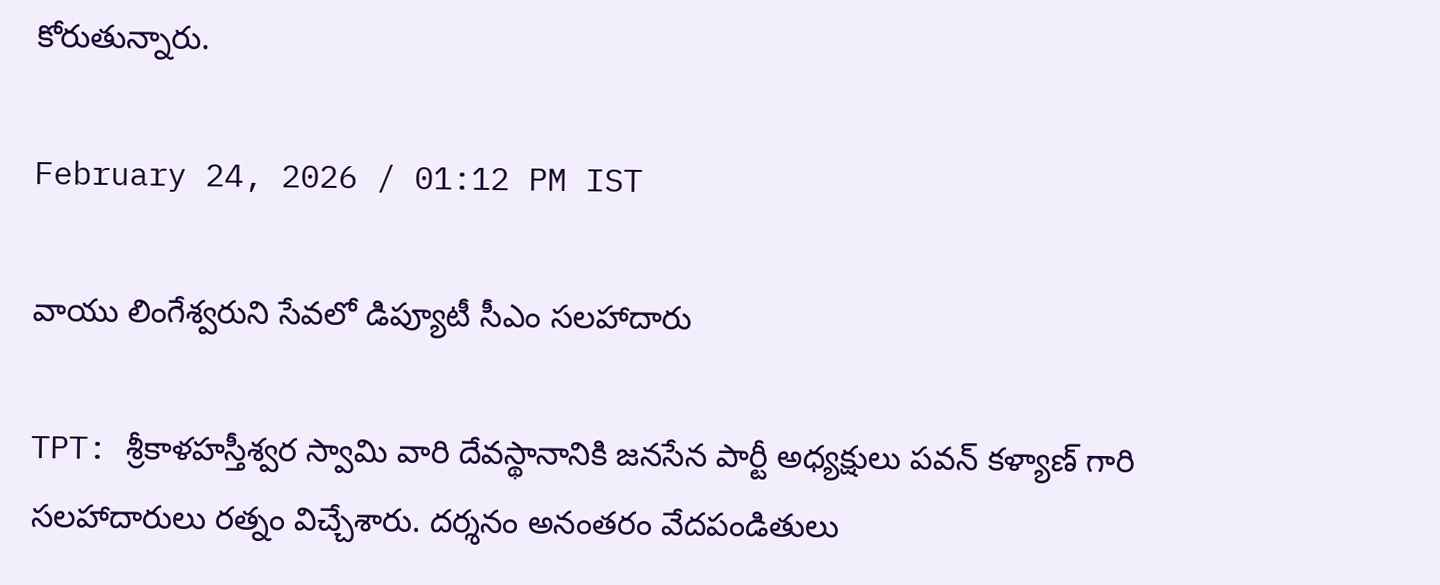కోరుతున్నారు.

February 24, 2026 / 01:12 PM IST

వాయు లింగేశ్వరుని సేవలో డిప్యూటీ సీఎం సలహాదారు

TPT: శ్రీకాళహస్తీశ్వర స్వామి వారి దేవస్థానానికి జనసేన పార్టీ అధ్యక్షులు పవన్ కళ్యాణ్ గారి సలహాదారులు రత్నం విచ్చేశారు. దర్శనం అనంతరం వేదపండితులు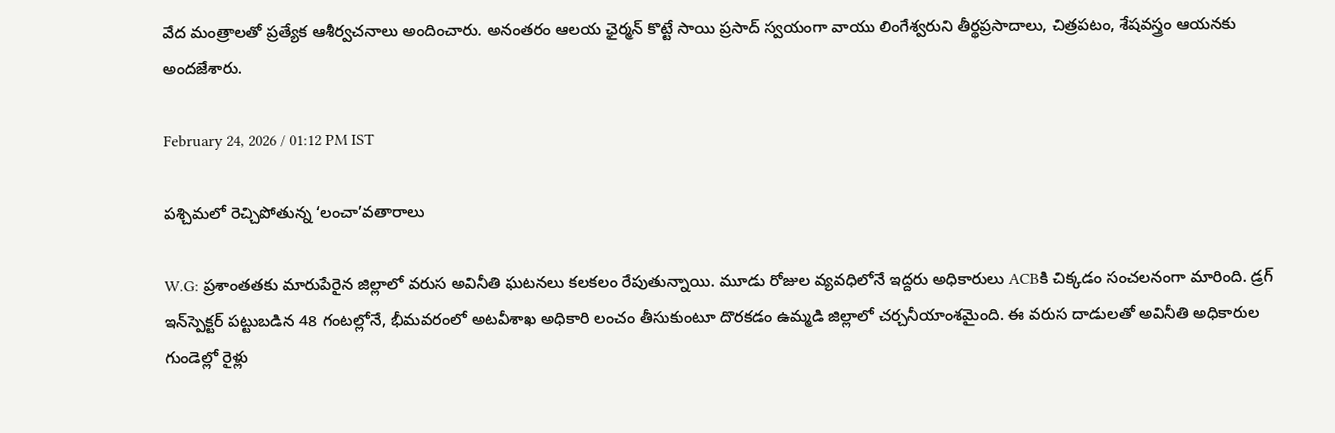వేద మంత్రాలతో ప్రత్యేక ఆశీర్వచనాలు అందించారు. అనంతరం ఆలయ ఛైర్మన్ కొట్టే సాయి ప్రసాద్ స్వయంగా వాయు లింగేశ్వరుని తీర్థప్రసాదాలు, చిత్రపటం, శేషవస్త్రం ఆయనకు అందజేశారు.

February 24, 2026 / 01:12 PM IST

పశ్చిమలో రెచ్చిపోతున్న ‘లంచా’వతారాలు

W.G: ప్రశాంతతకు మారుపేరైన జిల్లాలో వరుస అవినీతి ఘటనలు కలకలం రేపుతున్నాయి. మూడు రోజుల వ్యవధిలోనే ఇద్దరు అధికారులు ACBకి చిక్కడం సంచలనంగా మారింది. డ్రగ్ ఇన్‌స్పెక్టర్ పట్టుబడిన 48 గంటల్లోనే, భీమవరంలో అటవీశాఖ అధికారి లంచం తీసుకుంటూ దొరకడం ఉమ్మడి జిల్లాలో చర్చనీయాంశమైంది. ఈ వరుస దాడులతో అవినీతి అధికారుల గుండెల్లో రైళ్లు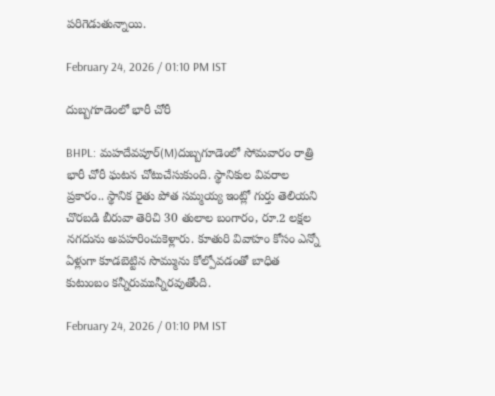పరిగెడుతున్నాయి.

February 24, 2026 / 01:10 PM IST

దుబ్బగూడెంలో భారీ చోరీ

BHPL: మహదేవపూర్(M)దుబ్బగూడెంలో సోమవారం రాత్రి భారీ చోరీ ఘటన చోటుచేసుకుంది. స్థానికుల వివరాల ప్రకారం.. స్థానిక రైతు పోత సమ్మయ్య ఇంట్లో గుర్తు తెలియని చొరబడి బీరువా తెరిచి 30 తులాల బంగారం, రూ.2 లక్షల నగదును అపహరించుకెళ్లారు. కూతురి వివాహం కోసం ఎన్నో ఏళ్లుగా కూడబెట్టిన సొమ్మును కోల్పోవడంతో బాధిత కుటుంబం కన్నీరుమున్నీరవుతోంది.

February 24, 2026 / 01:10 PM IST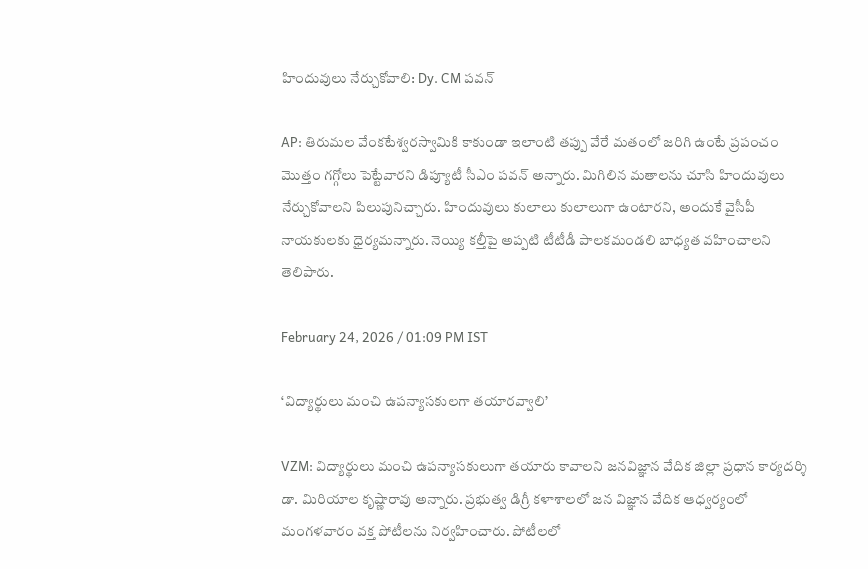హిందువులు నేర్చుకోవాలి: Dy. CM పవన్

AP: తిరుమల వేంకటేశ్వరస్వామికి కాకుండా ఇలాంటి తప్పు వేరే మతంలో జరిగి ఉంటే ప్రపంచం మొత్తం గగ్గోలు పెట్టేవారని డిప్యూటీ సీఎం పవన్ అన్నారు. మిగిలిన మతాలను చూసి హిందువులు నేర్చుకోవాలని పిలుపునిచ్చారు. హిందువులు కులాలు కులాలుగా ఉంటారని, అందుకే వైసీపీ నాయకులకు ధైర్యమన్నారు. నెయ్యి కల్తీపై అప్పటి టీటీడీ పాలకమండలి బాధ్యత వహించాలని తెలిపారు.

February 24, 2026 / 01:09 PM IST

‘విద్యార్థులు మంచి ఉపన్యాసకులగా తయారవ్వాలి’

VZM: విద్యార్థులు మంచి ఉపన్యాసకులుగా తయారు కావాలని జనవిజ్ఞాన వేదిక జిల్లా ప్రధాన కార్యదర్శి డా. మిరియాల కృష్ణారావు అన్నారు. ప్రభుత్వ డిగ్రీ కళాశాలలో జన విజ్ఞాన వేదిక ఆధ్వర్యంలో మంగళవారం వక్త పోటీలను నిర్వహించారు. పోటీలలో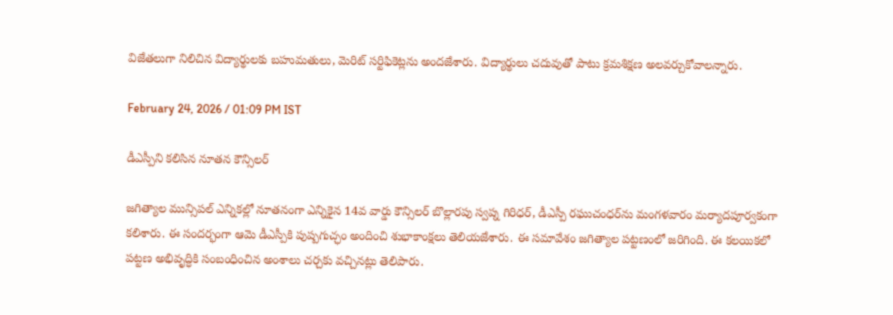విజేతలుగా నిలిచిన విద్యార్థులకు బహుమతులు, మెరిట్ సర్టిఫికెట్లను అందజేశారు. విద్యార్థులు చదువుతో పాటు క్రమశిక్షణ అలవర్చుకోవాలన్నారు.

February 24, 2026 / 01:09 PM IST

డీఎస్పీని కలిసిన నూతన కౌన్సిలర్

జగిత్యాల మున్సిపల్ ఎన్నికల్లో నూతనంగా ఎన్నికైన 14వ వార్డు కౌన్సిలర్ బొల్లారపు స్వప్న గిరిధర్, డీఎస్పీ రఘుచంధర్‌ను మంగళవారం మర్యాదపూర్వకంగా కలిశారు. ఈ సందర్భంగా ఆమె డీఎస్పీకి పుష్పగుచ్ఛం అందించి శుభాకాంక్షలు తెలియజేశారు. ఈ సమావేశం జగిత్యాల పట్టణంలో జరిగింది. ఈ కలయికలో పట్టణ అభివృద్ధికి సంబంధించిన అంశాలు చర్చకు వచ్చినట్లు తెలిపారు.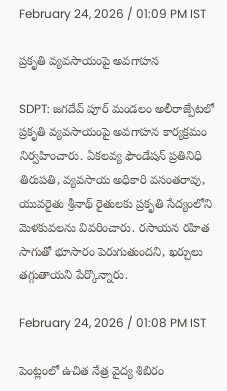February 24, 2026 / 01:09 PM IST

ప్రకృతి వ్యవసాయంపై అవగాహన

SDPT: జగదేవ్ పూర్ మండలం అలీరాజ్పేటలో ప్రకృతి వ్యవసాయంపై అవగాహన కార్యక్రమం నిర్వహించారు. ఏకలవ్య ఫౌండేషన్ ప్రతినిధి తిరుపతి, వ్యవసాయ అధికారి వసంతరావు, యువరైతు శ్రీనాథ్ రైతులకు ప్రకృతి సేద్యంలోని మెళకువలను వివరించారు. రసాయన రహిత సాగుతో భూసారం పెరుగుతుందని, ఖర్చులు తగ్గుతాయని పేర్కొన్నారు.

February 24, 2026 / 01:08 PM IST

పెంట్లంలో ఉచిత నేత్ర వైద్య శిబిరం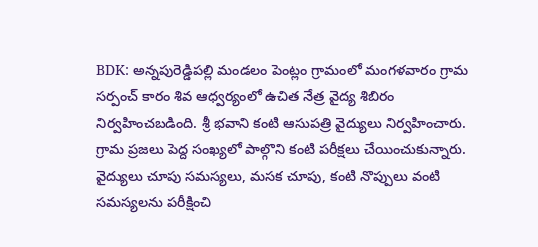BDK: అన్నపురెడ్డిపల్లి మండలం పెంట్లం గ్రామంలో మంగళవారం గ్రామ సర్పంచ్ కారం శివ ఆధ్వర్యంలో ఉచిత నేత్ర వైద్య శిబిరం నిర్వహించబడింది. శ్రీ భవాని కంటి ఆసుపత్రి వైద్యులు నిర్వహించారు. గ్రామ ప్రజలు పెద్ద సంఖ్యలో పాల్గొని కంటి పరీక్షలు చేయించుకున్నారు. వైద్యులు చూపు సమస్యలు, మసక చూపు, కంటి నొప్పులు వంటి సమస్యలను పరీక్షించి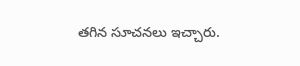తగిన సూచనలు ఇచ్చారు.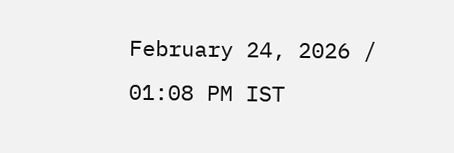February 24, 2026 / 01:08 PM IST